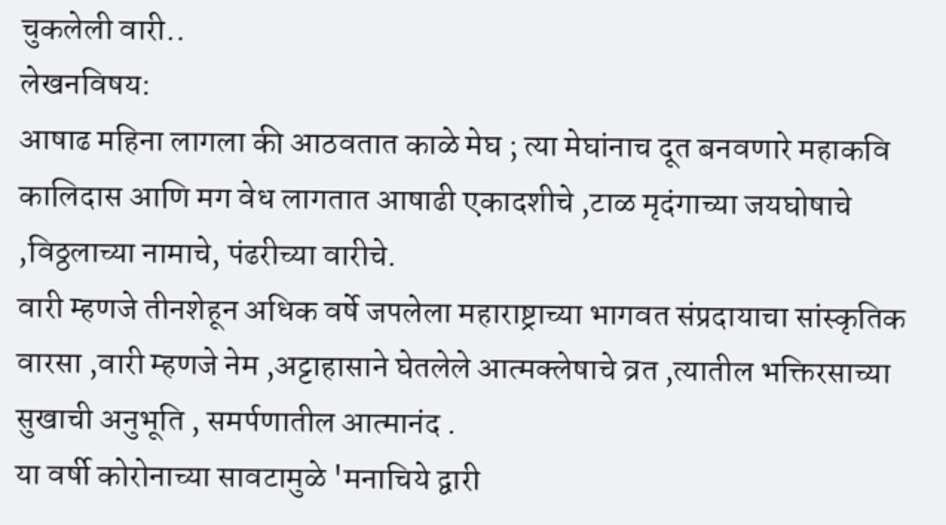चुकलेली वारी..
लेखनविषय:
आषाढ महिना लागला की आठवतात काळे मेघ ; त्या मेघांनाच दूत बनवणारे महाकवि कालिदास आणि मग वेध लागतात आषाढी एकादशीचे ,टाळ मृदंगाच्या जयघोषाचे ,विठ्ठलाच्या नामाचे, पंढरीच्या वारीचे.
वारी म्हणजे तीनशेहून अधिक वर्षे जपलेला महाराष्ट्राच्या भागवत संप्रदायाचा सांस्कृतिक वारसा ,वारी म्हणजे नेम ,अट्टाहासाने घेतलेले आत्मक्लेषाचे व्रत ,त्यातील भक्तिरसाच्या सुखाची अनुभूति , समर्पणातील आत्मानंद .
या वर्षी कोरोनाच्या सावटामुळे 'मनाचिये द्वारी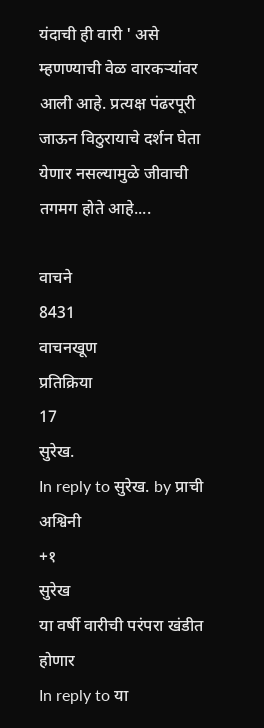यंदाची ही वारी ' असे म्हणण्याची वेळ वारकऱ्यांवर आली आहे. प्रत्यक्ष पंढरपूरी जाऊन विठुरायाचे दर्शन घेता येणार नसल्यामुळे जीवाची तगमग होते आहे....

वाचने
8431
वाचनखूण
प्रतिक्रिया
17
सुरेख.
In reply to सुरेख. by प्राची अश्विनी
+१
सुरेख
या वर्षी वारीची परंपरा खंडीत होणार
In reply to या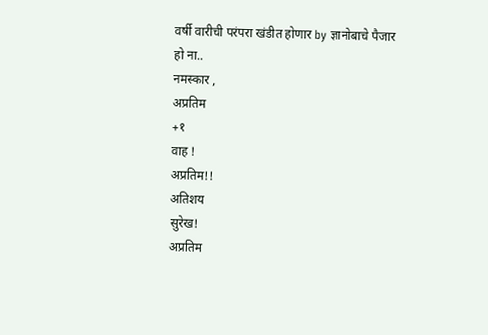वर्षी वारीची परंपरा खंडीत होणार by ज्ञानोबाचे पैजार
हो ना..
नमस्कार ,
अप्रतिम
+१
वाह !
अप्रतिम!!
अतिशय
सुरेख!
अप्रतिम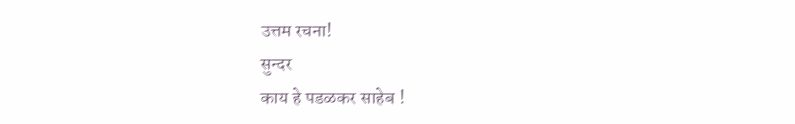उत्तम रचना!
सुन्दर
काय हे पडळकर साहेब !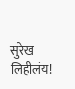सुरेख लिहीलंय!